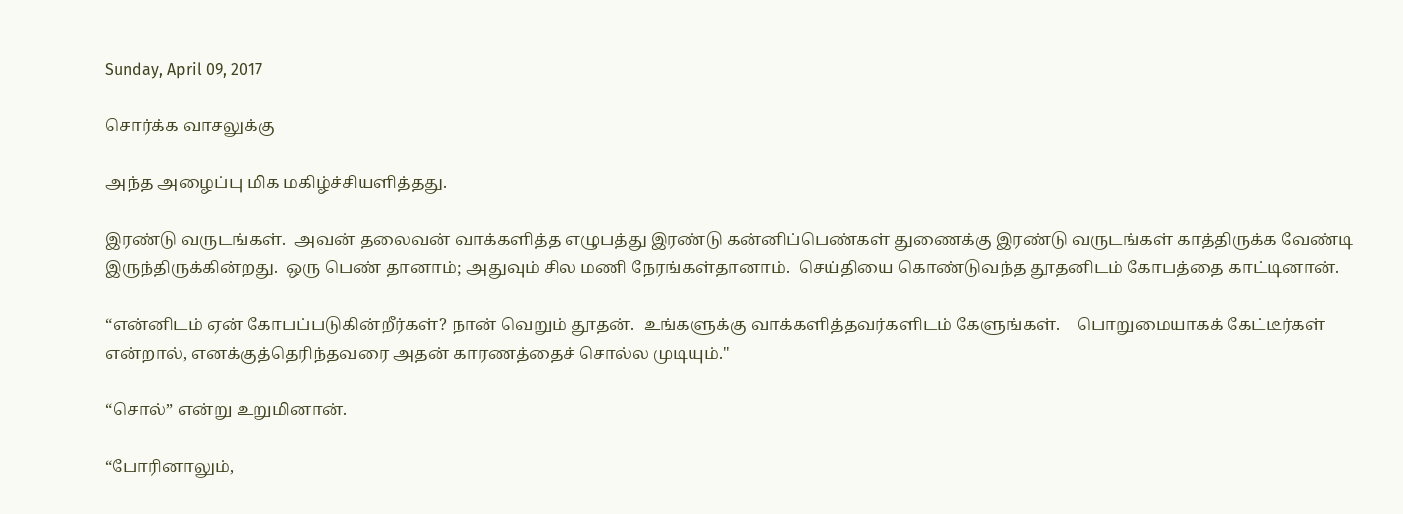Sunday, April 09, 2017

சொர்க்க வாசலுக்கு

அந்த அழைப்பு மிக மகிழ்ச்சியளித்தது.

இரண்டு வருடங்கள்.  அவன் தலைவன் வாக்களித்த எழுபத்து இரண்டு கன்னிப்பெண்கள் துணைக்கு இரண்டு வருடங்கள் காத்திருக்க வேண்டி இருந்திருக்கின்றது.  ஒரு பெண் தானாம்; அதுவும் சில மணி நேரங்கள்தானாம்.  செய்தியை கொண்டுவந்த தூதனிடம் கோபத்தை காட்டினான்.

“என்னிடம் ஏன் கோபப்படுகின்றீர்கள்? நான் வெறும் தூதன்.  உங்களுக்கு வாக்களித்தவர்களிடம் கேளுங்கள்.    பொறுமையாகக் கேட்டீர்கள் என்றால், எனக்குத்தெரிந்தவரை அதன் காரணத்தைச் சொல்ல முடியும்."

“சொல்” என்று உறுமினான்.

“போரினாலும்,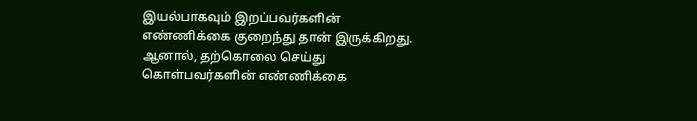இயல்பாகவும் இறப்பவர்களின் எண்ணிக்கை குறைந்து தான் இருக்கிறது.  ஆனால், தற்கொலை செய்து கொள்பவர்களின் எண்ணிக்கை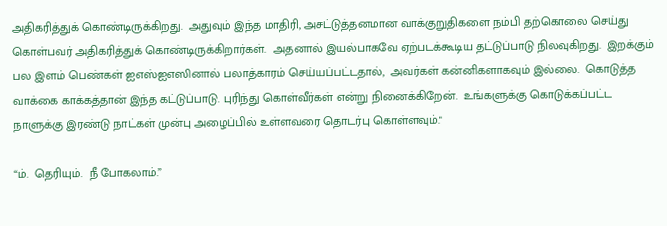அதிகரித்துக் கொண்டிருக்கிறது.  அதுவும் இந்த மாதிரி, அசட்டுத்தனமான வாக்குறுதிகளை நம்பி தற்கொலை செய்து கொள்பவர் அதிகரித்துக் கொண்டிருக்கிறார்கள்.  அதனால் இயல்பாகவே ஏற்படக்கூடிய தட்டுப்பாடு நிலவுகிறது.  இறக்கும் பல இளம் பெண்கள் ஐஎஸ்ஐஎஸினால் பலாத்காரம் செய்யப்பட்டதால்,  அவர்கள் கன்னிகளாகவும் இல்லை.  கொடுத்த வாக்கை காக்கத்தான் இந்த கட்டுப்பாடு. புரிந்து கொள்வீர்கள் என்று நினைக்கிறேன்.  உங்களுக்கு கொடுக்கப்பட்ட நாளுக்கு இரண்டு நாட்கள் முன்பு அழைப்பில் உள்ளவரை தொடர்பு கொள்ளவும்."

“ம்.  தெரியும்.  நீ போகலாம்.”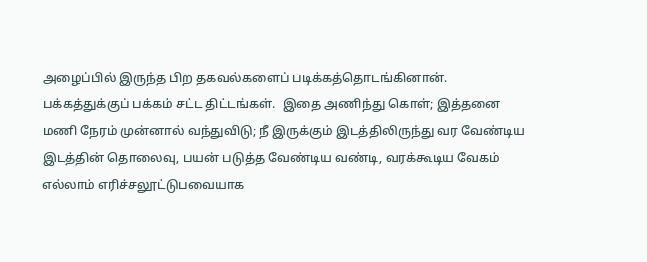அழைப்பில் இருந்த பிற தகவல்களைப் படிக்கத்தொடங்கினான்.  பக்கத்துக்குப் பக்கம் சட்ட திட்டங்கள்.  இதை அணிந்து கொள்; இத்தனை மணி நேரம் முன்னால் வந்துவிடு; நீ இருக்கும் இடத்திலிருந்து வர வேண்டிய இடத்தின் தொலைவு, பயன் படுத்த வேண்டிய வண்டி, வரக்கூடிய வேகம் எல்லாம் எரிச்சலூட்டுபவையாக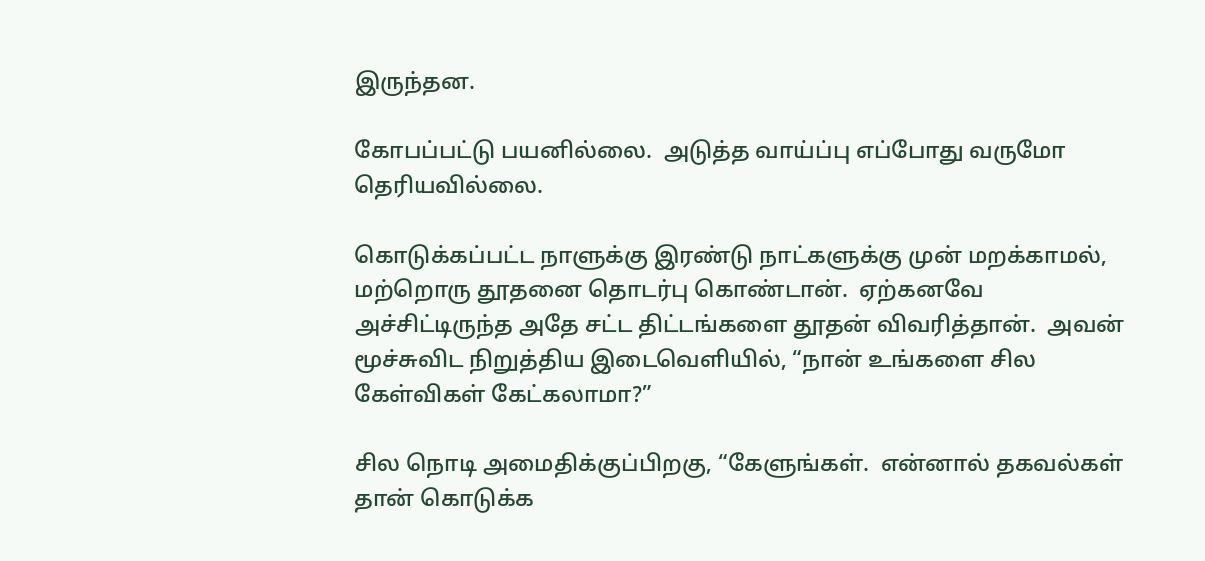இருந்தன.

கோபப்பட்டு பயனில்லை.  அடுத்த வாய்ப்பு எப்போது வருமோ தெரியவில்லை.

கொடுக்கப்பட்ட நாளுக்கு இரண்டு நாட்களுக்கு முன் மறக்காமல், மற்றொரு தூதனை தொடர்பு கொண்டான்.  ஏற்கனவே அச்சிட்டிருந்த அதே சட்ட திட்டங்களை தூதன் விவரித்தான்.  அவன் மூச்சுவிட நிறுத்திய இடைவெளியில், “நான் உங்களை சில கேள்விகள் கேட்கலாமா?”

சில நொடி அமைதிக்குப்பிறகு, “கேளுங்கள்.  என்னால் தகவல்கள் தான் கொடுக்க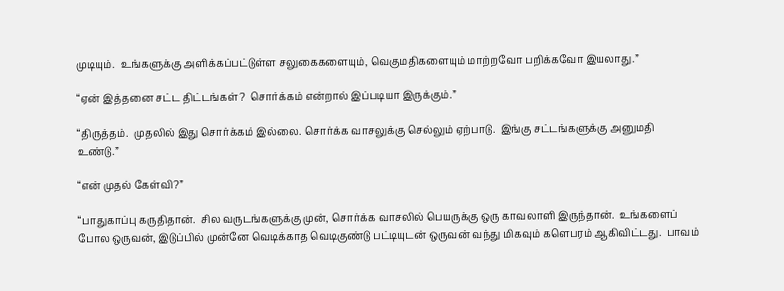முடியும்.  உங்களுக்கு அளிக்கப்பட்டுள்ள சலுகைகளையும், வெகுமதிகளையும் மாற்றவோ பறிக்கவோ இயலாது.”

“ஏன் இத்தனை சட்ட திட்டங்கள்?  சொர்க்கம் என்றால் இப்படியா இருக்கும்.”

“திருத்தம்.  முதலில் இது சொர்க்கம் இல்லை. சொர்க்க வாசலுக்கு செல்லும் ஏற்பாடு.  இங்கு சட்டங்களுக்கு அனுமதி உண்டு.”

“என் முதல் கேள்வி?”

“பாதுகாப்பு கருதிதான்.  சில வருடங்களுக்கு முன், சொர்க்க வாசலில் பெயருக்கு ஒரு காவலாளி இருந்தான்.  உங்களைப் போல ஒருவன், இடுப்பில் முன்னே வெடிக்காத வெடிகுண்டு பட்டியுடன் ஒருவன் வந்து மிகவும் களெபரம் ஆகிவிட்டது.  பாவம்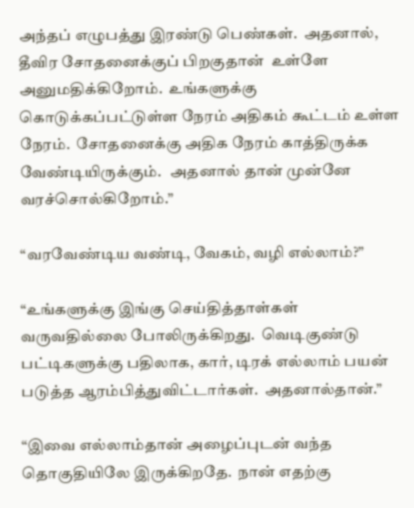அந்தப் எழுபத்து இரண்டு பெண்கள்.  அதனால், தீவிர சோதனைக்குப் பிறகுதான்  உள்ளே அனுமதிக்கிறோம்.  உங்களுக்கு கொடுக்கப்பட்டுள்ள நேரம் அதிகம் கூட்டம் உள்ள நேரம்.  சோதனைக்கு அதிக நேரம் காத்திருக்க வேண்டியிருக்கும்.   அதனால் தான் முன்னே வரச்சொல்கிறோம்.”

“வரவேண்டிய வண்டி, வேகம், வழி எல்லாம்?”

“உங்களுக்கு இங்கு செய்தித்தாள்கள் வருவதில்லை போலிருக்கிறது.  வெடிகுண்டு பட்டிகளுக்கு பதிலாக, கார், டிரக் எல்லாம் பயன் படுத்த ஆரம்பித்துவிட்டார்கள்.  அதனால்தான்.”

“இவை எல்லாம்தான் அழைப்புடன் வந்த தொகுதியிலே இருக்கிறதே.  நான் எதற்கு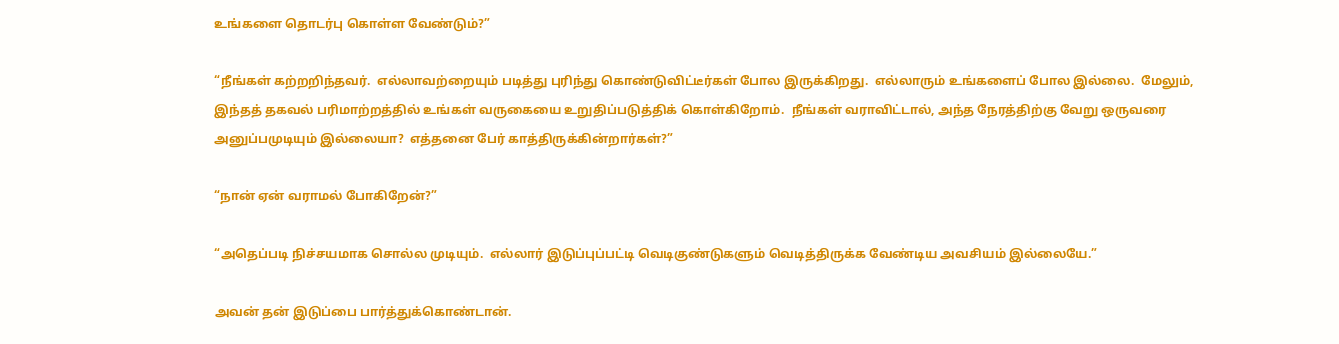உங்களை தொடர்பு கொள்ள வேண்டும்?”

“நீங்கள் கற்றறிந்தவர்.  எல்லாவற்றையும் படித்து புரிந்து கொண்டுவிட்டீர்கள் போல இருக்கிறது.  எல்லாரும் உங்களைப் போல இல்லை.  மேலும், இந்தத் தகவல் பரிமாற்றத்தில் உங்கள் வருகையை உறுதிப்படுத்திக் கொள்கிறோம்.  நீங்கள் வராவிட்டால், அந்த நேரத்திற்கு வேறு ஒருவரை அனுப்பமுடியும் இல்லையா?  எத்தனை பேர் காத்திருக்கின்றார்கள்?”

“நான் ஏன் வராமல் போகிறேன்?”

“அதெப்படி நிச்சயமாக சொல்ல முடியும்.  எல்லார் இடுப்புப்பட்டி வெடிகுண்டுகளும் வெடித்திருக்க வேண்டிய அவசியம் இல்லையே.”

அவன் தன் இடுப்பை பார்த்துக்கொண்டான்.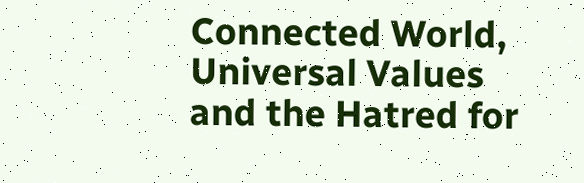Connected World, Universal Values and the Hatred for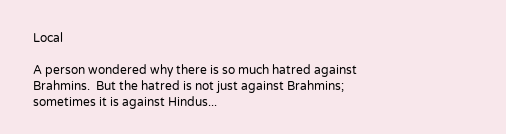Local

A person wondered why there is so much hatred against Brahmins.  But the hatred is not just against Brahmins; sometimes it is against Hindus...